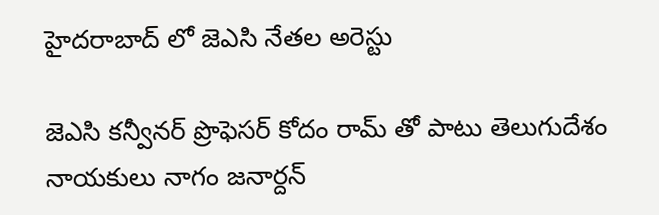హైదరాబాద్ లో జెఎసి నేతల అరెస్టు

జెఎసి కన్వీనర్ ప్రొఫెసర్ కోదం రామ్ తో పాటు తెలుగుదేశం నాయకులు నాగం జనార్దన్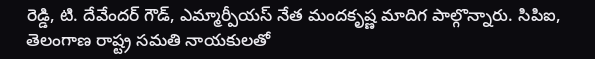రెడ్డి, టి. దేవేందర్ గౌడ్, ఎమ్మార్పీయస్ నేత మందకృష్ణ మాదిగ పాల్గొన్నారు. సిపిఐ, తెలంగాణ రాష్ట్ర సమతి నాయకులతో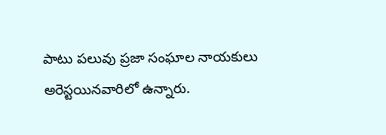పాటు పలువు ప్రజా సంఘాల నాయకులు అరెస్టయినవారిలో ఉన్నారు.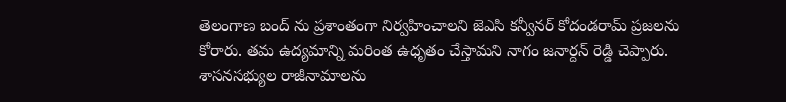తెలంగాణ బంద్ ను ప్రశాంతంగా నిర్వహించాలని జెఎసి కన్వీనర్ కోదండరామ్ ప్రజలను కోరారు. తమ ఉద్యమాన్ని మరింత ఉధృతం చేస్తామని నాగం జనార్దన్ రెడ్డి చెప్పారు. శాసనసభ్యుల రాజీనామాలను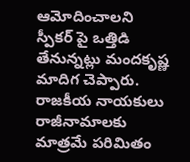ఆమోదించాలని స్పీకర్ పై ఒత్తిడి తేనున్నట్లు మందకృష్ణ మాదిగ చెప్పారు. రాజకీయ నాయకులు రాజీనామాలకు మాత్రమే పరిమితం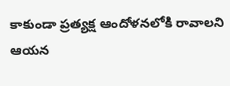కాకుండా ప్రత్యక్ష ఆందోళనలోకి రావాలని ఆయన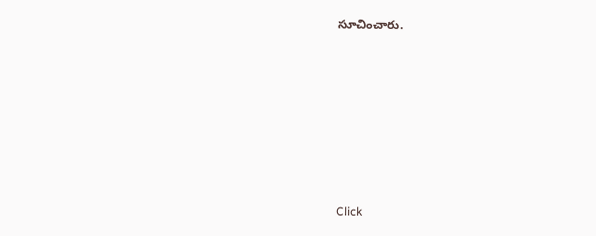సూచించారు.












Click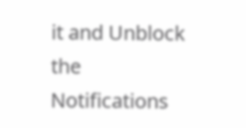it and Unblock the Notifications